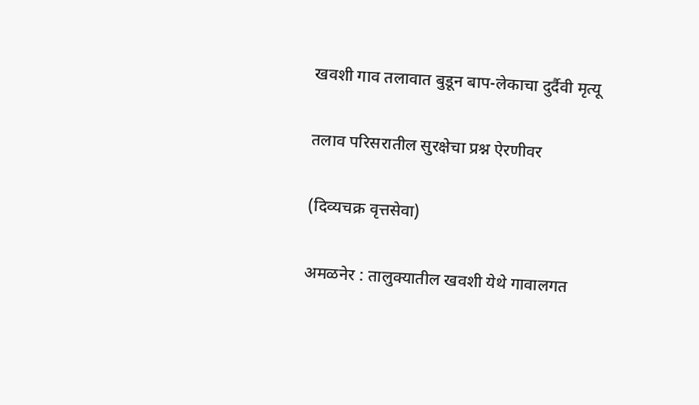खवशी गाव तलावात बुडून बाप-लेकाचा दुर्दैवी मृत्यू

तलाव परिसरातील सुरक्षेचा प्रश्न ऐरणीवर

(दिव्यचक्र वृत्तसेवा)

अमळनेर : तालुक्यातील खवशी येथे गावालगत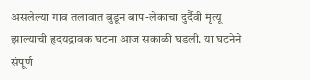असलेल्या गाव तलावात बुडून बाप-लेकाचा दुर्दैवी मृत्यू झाल्याची हृदयद्रावक घटना आज सकाळी घडली. या घटनेने संपूर्ण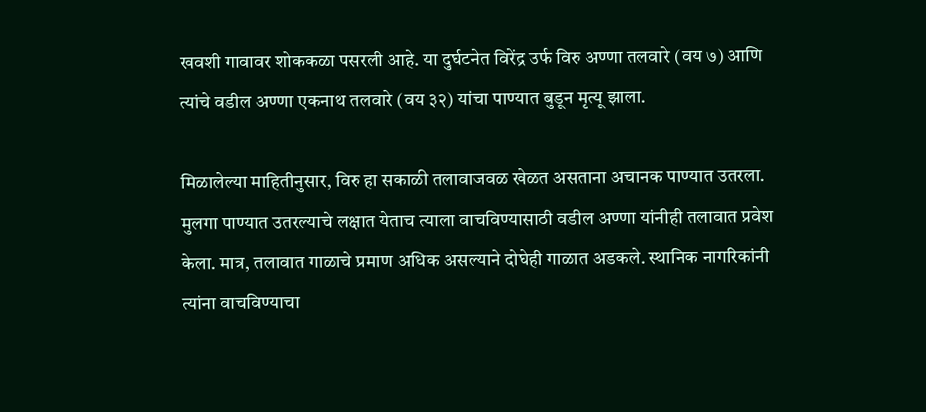खवशी गावावर शोककळा पसरली आहे. या दुर्घटनेत विरेंद्र उर्फ विरु अण्णा तलवारे (वय ७) आणि त्यांचे वडील अण्णा एकनाथ तलवारे (वय ३२) यांचा पाण्यात बुडून मृत्यू झाला.

मिळालेल्या माहितीनुसार, विरु हा सकाळी तलावाजवळ खेळत असताना अचानक पाण्यात उतरला. मुलगा पाण्यात उतरल्याचे लक्षात येताच त्याला वाचविण्यासाठी वडील अण्णा यांनीही तलावात प्रवेश केला. मात्र, तलावात गाळाचे प्रमाण अधिक असल्याने दोघेही गाळात अडकले. स्थानिक नागरिकांनी त्यांना वाचविण्याचा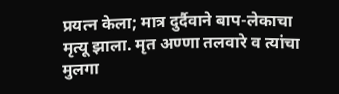प्रयत्न केला; मात्र दुर्दैवाने बाप-लेकाचा मृत्यू झाला. मृत अण्णा तलवारे व त्यांचा मुलगा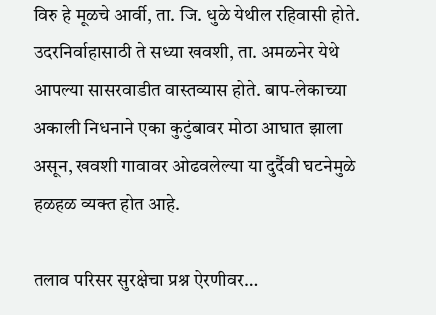विरु हे मूळचे आर्वी, ता. जि. धुळे येथील रहिवासी होते. उदरनिर्वाहासाठी ते सध्या खवशी, ता. अमळनेर येथे आपल्या सासरवाडीत वास्तव्यास होते. बाप-लेकाच्या अकाली निधनाने एका कुटुंबावर मोठा आघात झाला असून, खवशी गावावर ओढवलेल्या या दुर्दैवी घटनेमुळे हळहळ व्यक्त होत आहे.

तलाव परिसर सुरक्षेचा प्रश्न ऐरणीवर…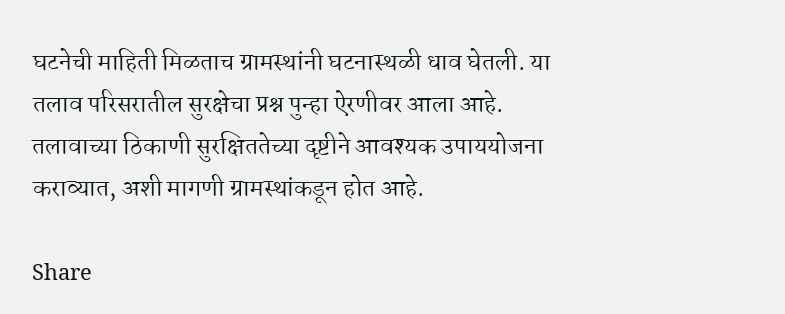घटनेची माहिती मिळताच ग्रामस्थांनी घटनास्थळी धाव घेतली. या तलाव परिसरातील सुरक्षेचा प्रश्न पुन्हा ऐरणीवर आला आहे. तलावाच्या ठिकाणी सुरक्षिततेच्या दृष्टीने आवश्यक उपाययोजना कराव्यात, अशी मागणी ग्रामस्थांकडून होत आहे.

Share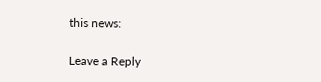this news:

Leave a Reply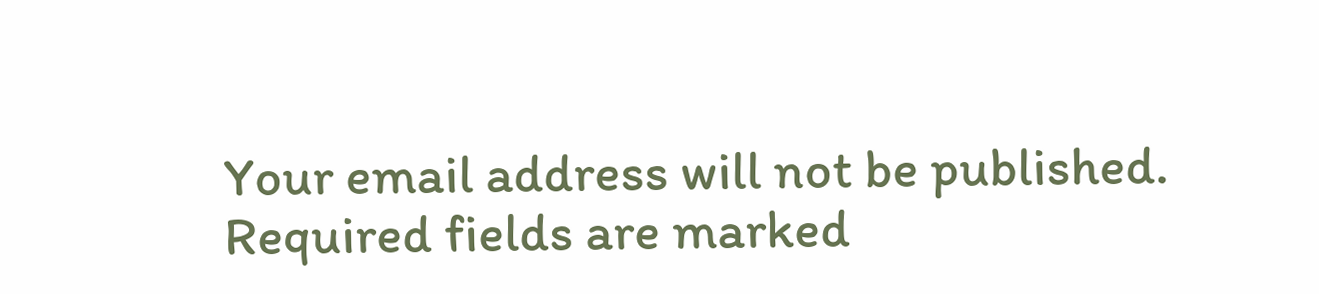Your email address will not be published. Required fields are marked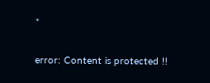*

error: Content is protected !!